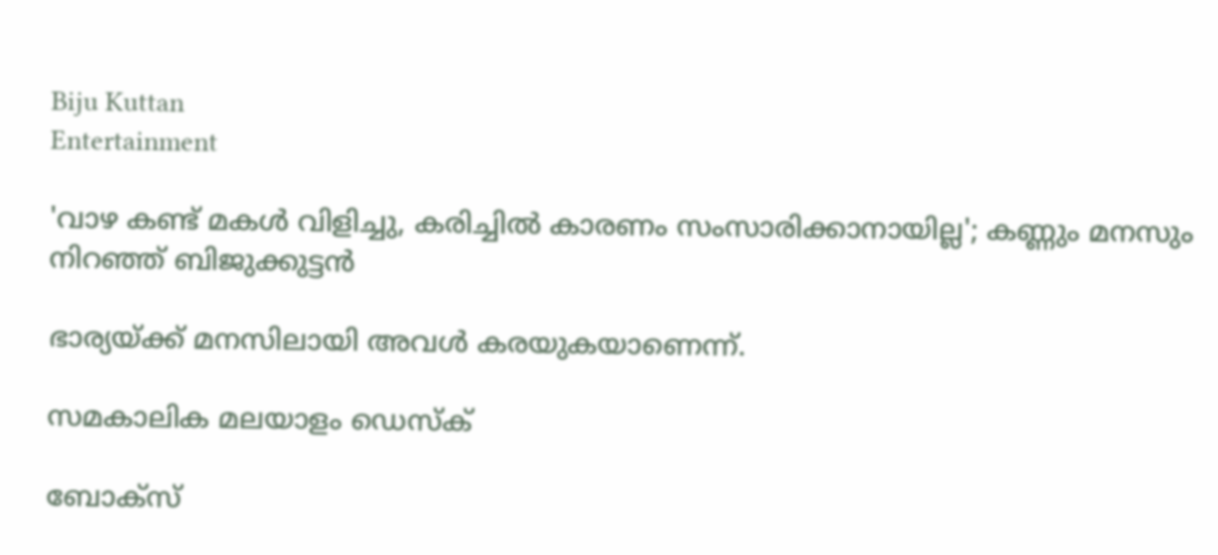Biju Kuttan
Entertainment

'വാഴ കണ്ട് മകള്‍ വിളിച്ചു, കരിച്ചില്‍ കാരണം സംസാരിക്കാനായില്ല'; കണ്ണും മനസും നിറഞ്ഞ് ബിജുക്കുട്ടന്‍

ഭാര്യയ്ക്ക് മനസിലായി അവള്‍ കരയുകയാണെന്ന്.

സമകാലിക മലയാളം ഡെസ്ക്

ബോക്‌സ്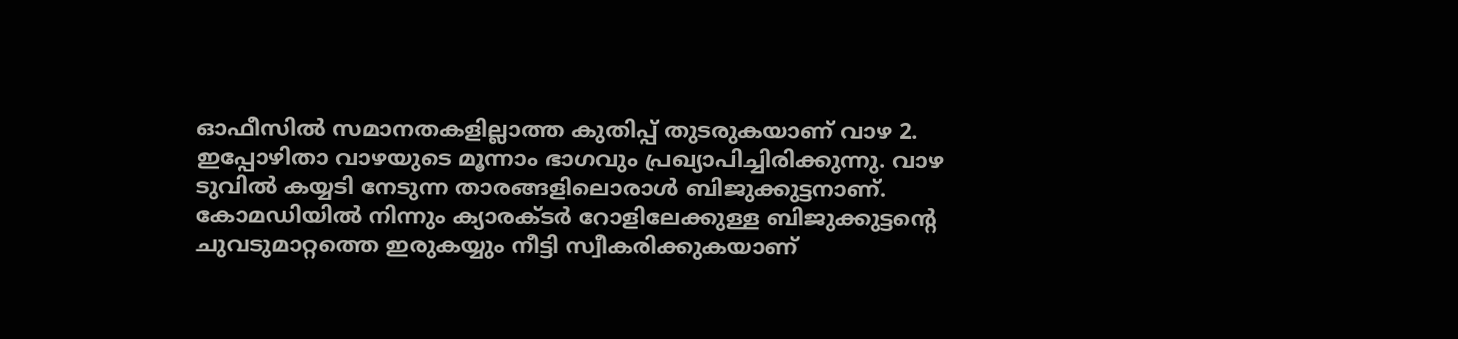ഓഫീസില്‍ സമാനതകളില്ലാത്ത കുതിപ്പ് തുടരുകയാണ് വാഴ 2. ഇപ്പോഴിതാ വാഴയുടെ മൂന്നാം ഭാഗവും പ്രഖ്യാപിച്ചിരിക്കുന്നു. വാഴ ടുവില്‍ കയ്യടി നേടുന്ന താരങ്ങളിലൊരാള്‍ ബിജുക്കുട്ടനാണ്. കോമഡിയില്‍ നിന്നും ക്യാരക്ടര്‍ റോളിലേക്കുള്ള ബിജുക്കുട്ടന്റെ ചുവടുമാറ്റത്തെ ഇരുകയ്യും നീട്ടി സ്വീകരിക്കുകയാണ്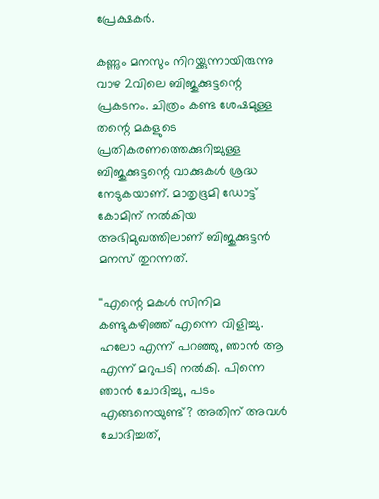പ്രേക്ഷകര്‍.

കണ്ണും മനസും നിറയ്ക്കുന്നായിരുന്നു വാഴ 2വിലെ ബിജുക്കുട്ടന്റെ പ്രകടനം. ചിത്രം കണ്ട ശേഷമുള്ള തന്റെ മകളുടെ പ്രതികരണത്തെക്കുറിച്ചുള്ള ബിജുക്കുട്ടന്റെ വാക്കുകള്‍ ശ്രദ്ധ നേടുകയാണ്. മാതൃഭൂമി ഡോട്ട് കോമിന് നല്‍കിയ അഭിമുഖത്തിലാണ് ബിജുക്കുട്ടന്‍ മനസ് തുറന്നത്.

''എന്റെ മകള്‍ സിനിമ കണ്ടുകഴിഞ്ഞ് എന്നെ വിളിച്ചു. ഹലോ എന്ന് പറഞ്ഞു, ഞാന്‍ ആ എന്ന് മറുപടി നല്‍കി. പിന്നെ ഞാന്‍ ചോദിച്ചു, പടം എങ്ങനെയുണ്ട്? അതിന് അവള്‍ ചോദിച്ചത്,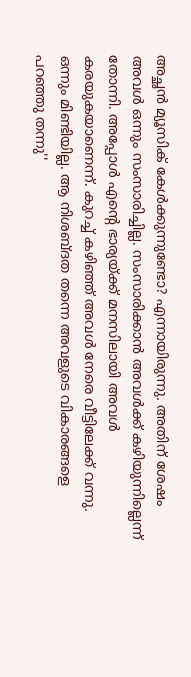അച്ഛന്‍ മ്യൂസിക് കേള്‍ക്കുന്നുണ്ടോ? എന്നായിരുന്നു. അതിന് ശേഷം അവള്‍ ഒന്നും സംസാരിച്ചില്ല. സംസാരിക്കാന്‍ അവള്‍ക്ക് കഴിയുന്നില്ലെന്ന് തോന്നി. അപ്പോള്‍ എന്റെ ഭാര്യയ്ക്ക് മനസിലായി അവള്‍ കരയുകയാണെന്ന്. കുറച്ച് കഴിഞ്ഞ് അവള്‍ നേരെ വീട്ടിലേക്ക് വന്നു. ഒന്നും മിണ്ടിയില്ല. ആ നിശബ്ദത തന്നെ അവളുടെ വികാരങ്ങളെ പറഞ്ഞു തന്നു''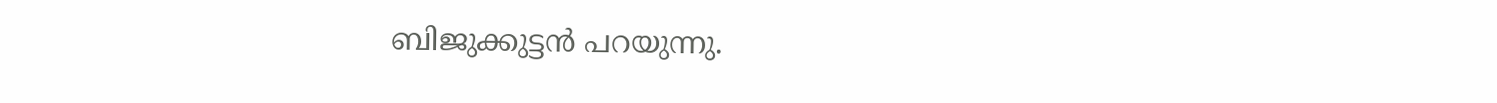ബിജുക്കുട്ടന്‍ പറയുന്നു.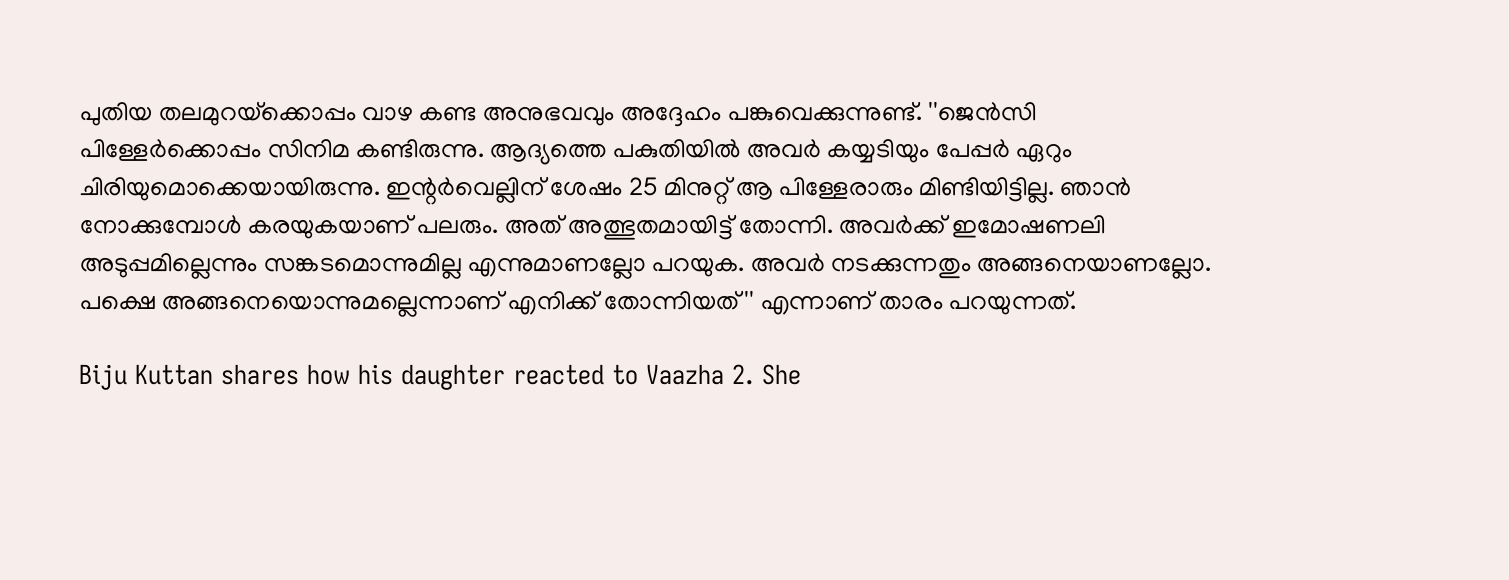പുതിയ തലമുറയ്‌ക്കൊപ്പം വാഴ കണ്ട അനുഭവവും അദ്ദേഹം പങ്കുവെക്കുന്നുണ്ട്. ''ജെന്‍സി പിള്ളേര്‍ക്കൊപ്പം സിനിമ കണ്ടിരുന്നു. ആദ്യത്തെ പകുതിയില്‍ അവര്‍ കയ്യടിയും പേപ്പര്‍ ഏറും ചിരിയുമൊക്കെയായിരുന്നു. ഇന്റര്‍വെല്ലിന് ശേഷം 25 മിനുറ്റ് ആ പിള്ളേരാരും മിണ്ടിയിട്ടില്ല. ഞാന്‍ നോക്കുമ്പോള്‍ കരയുകയാണ് പലരും. അത് അത്ഭുതമായിട്ട് തോന്നി. അവര്‍ക്ക് ഇമോഷണലി അടുപ്പമില്ലെന്നും സങ്കടമൊന്നുമില്ല എന്നുമാണല്ലോ പറയുക. അവര്‍ നടക്കുന്നതും അങ്ങനെയാണല്ലോ. പക്ഷെ അങ്ങനെയൊന്നുമല്ലെന്നാണ് എനിക്ക് തോന്നിയത്'' എന്നാണ് താരം പറയുന്നത്.

Biju Kuttan shares how his daughter reacted to Vaazha 2. She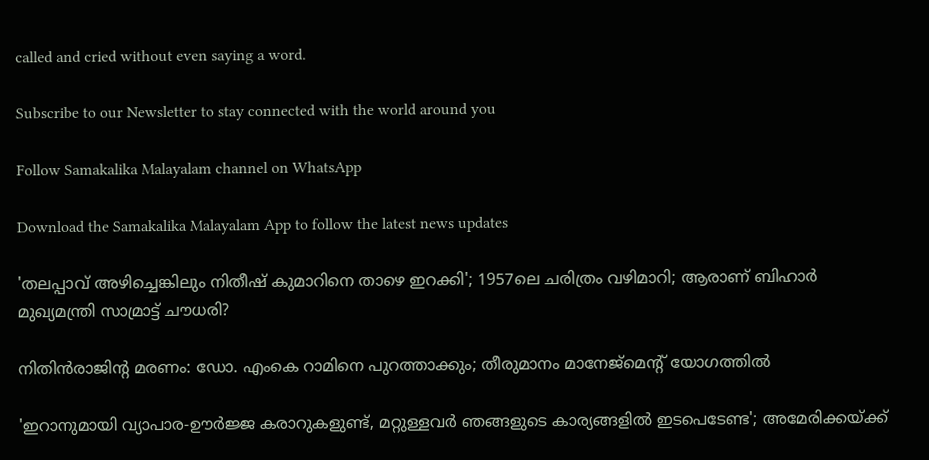called and cried without even saying a word.

Subscribe to our Newsletter to stay connected with the world around you

Follow Samakalika Malayalam channel on WhatsApp

Download the Samakalika Malayalam App to follow the latest news updates

'തലപ്പാവ് അഴിച്ചെങ്കിലും നിതീഷ് കുമാറിനെ താഴെ ഇറക്കി'; 1957ലെ ചരിത്രം വഴിമാറി; ആരാണ് ബിഹാര്‍ മുഖ്യമന്ത്രി സാമ്രാട്ട് ചൗധരി?

നിതിന്‍രാജിന്റ മരണം: ഡോ. എംകെ റാമിനെ പുറത്താക്കും; തീരുമാനം മാനേജ്‌മെന്റ് യോഗത്തില്‍

'ഇറാനുമായി വ്യാപാര-ഊര്‍ജ്ജ കരാറുകളുണ്ട്, മറ്റുള്ളവര്‍ ഞങ്ങളുടെ കാര്യങ്ങളില്‍ ഇടപെടേണ്ട'; അമേരിക്കയ്ക്ക്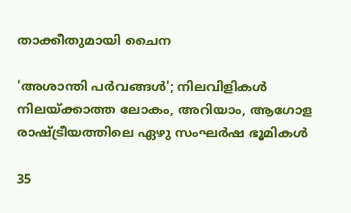താക്കീതുമായി ചൈന

'അശാന്തി പര്‍വങ്ങള്‍'; നിലവിളികള്‍ നിലയ്ക്കാത്ത ലോകം, അറിയാം, ആഗോള രാഷ്ട്രീയത്തിലെ ഏഴു സംഘര്‍ഷ ഭൂമികള്‍

35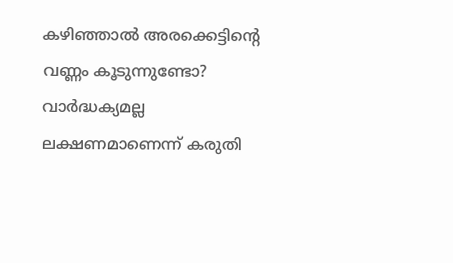കഴിഞ്ഞാൽ അരക്കെട്ടിന്റെ വണ്ണം കൂടുന്നുണ്ടോ? വാർദ്ധക്യമല്ല ലക്ഷണമാണെന്ന് കരുതി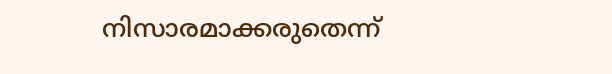നിസാരമാക്കരുതെന്ന്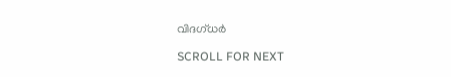വിദഗ്ധർ

SCROLL FOR NEXT